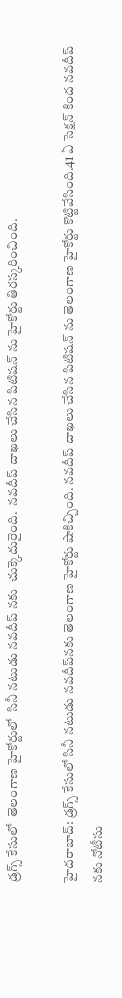డ్రగ్స్ కేసులో  తెలంగాణ హైకోర్టులో  సినీ నటుడు నవదీప్ నకు  చుక్కెదురైంది.  నవదీప్ దాఖలు చేసిన పిటిషన్ ను హైకోర్టు తిరస్కరించింది.

హైదరాబాద్: డ్రగ్స్ కేసులో సినీ నటుడు నవదీప్‌నకు తెలంగాణ హైకోర్టు షాకిచ్చింది. నవదీప్ దాఖలు చేసిన పిటిషన్ ను తెలంగాణ హైకోర్టు కొట్టివేసింది.41 ఏ సెక్షన్ కింద నవదీప్ నకు నోటీసు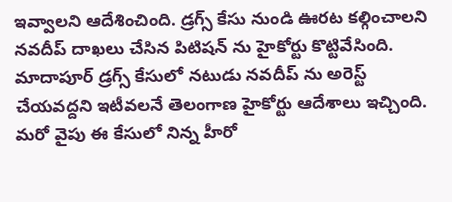ఇవ్వాలని ఆదేశించింది. డ్రగ్స్ కేసు నుండి ఊరట కల్గించాలని నవదీప్ దాఖలు చేసిన పిటిషన్ ను హైకోర్టు కొట్టివేసింది. మాదాపూర్ డ్రగ్స్ కేసులో నటుడు నవదీప్ ను అరెస్ట్ చేయవద్దని ఇటీవలనే తెలంగాణ హైకోర్టు ఆదేశాలు ఇచ్చింది. మరో వైపు ఈ కేసులో నిన్న హీరో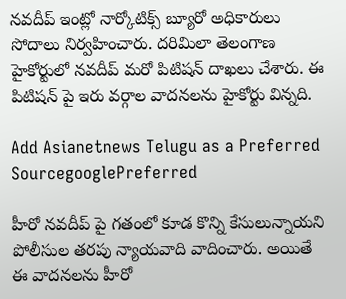నవదీప్ ఇంట్లో నార్కోటిక్స్ బ్యూరో అధికారులు సోదాలు నిర్వహించారు. దరిమిలా తెలంగాణ హైకోర్టులో నవదీప్ మరో పిటిషన్ దాఖలు చేశారు. ఈ పిటిషన్ పై ఇరు వర్గాల వాదనలను హైకోర్టు విన్నది.

Add Asianetnews Telugu as a Preferred SourcegooglePreferred

హీరో నవదీప్ పై గతంలో కూడ కొన్ని కేసులున్నాయని పోలీసుల తరపు న్యాయవాది వాదించారు. అయితే ఈ వాదనలను హీరో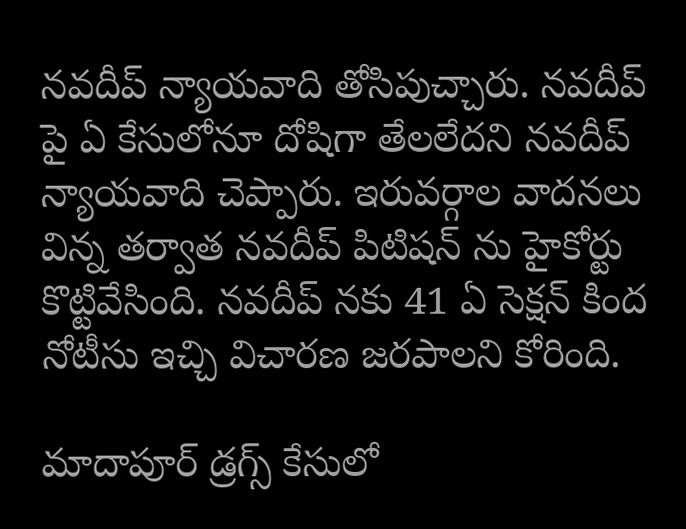నవదీప్ న్యాయవాది తోసిపుచ్చారు. నవదీప్ పై ఏ కేసులోనూ దోషిగా తేలలేదని నవదీప్ న్యాయవాది చెప్పారు. ఇరువర్గాల వాదనలు విన్న తర్వాత నవదీప్ పిటిషన్ ను హైకోర్టు కొట్టివేసింది. నవదీప్ నకు 41 ఏ సెక్షన్ కింద నోటీసు ఇచ్చి విచారణ జరపాలని కోరింది.

మాదాపూర్ డ్రగ్స్ కేసులో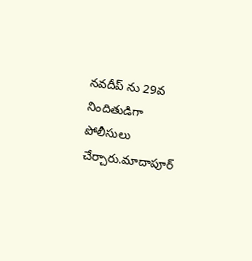నవదీప్ ను 29వ నిందితుడిగా పోలీసులు చేర్చారు.మాదాపూర్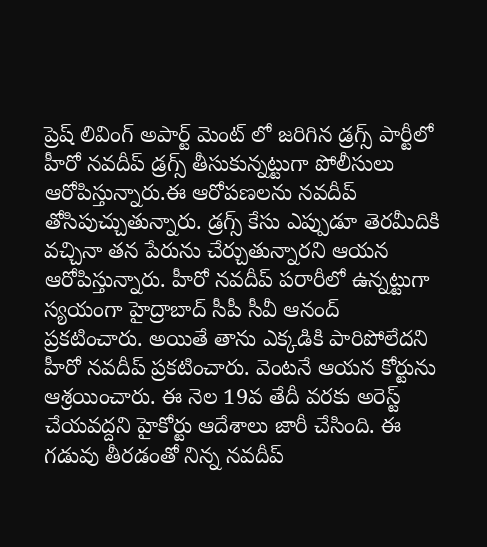ప్రెష్ లివింగ్ అపార్ట్ మెంట్ లో జరిగిన డ్రగ్స్ పార్టీలో హీరో నవదీప్ డ్రగ్స్ తీసుకున్నట్టుగా పోలీసులు ఆరోపిస్తున్నారు.ఈ ఆరోపణలను నవదీప్ తోసిపుచ్చుతున్నారు. డ్రగ్స్ కేసు ఎప్పుడూ తెరమీదికి వచ్చినా తన పేరును చేర్చుతున్నారని ఆయన ఆరోపిస్తున్నారు. హీరో నవదీప్ పరారీలో ఉన్నట్టుగా స్యయంగా హైద్రాబాద్ సీపీ సీవీ ఆనంద్ ప్రకటించారు. అయితే తాను ఎక్కడికి పారిపోలేదని హీరో నవదీప్ ప్రకటించారు. వెంటనే ఆయన కోర్టును ఆశ్రయించారు. ఈ నెల 19వ తేదీ వరకు అరెస్ట్ చేయవద్దని హైకోర్టు ఆదేశాలు జారీ చేసింది. ఈ గడువు తీరడంతో నిన్న నవదీప్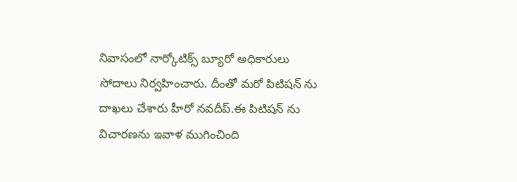నివాసంలో నార్కోటిక్స్ బ్యూరో అధికారులు సోదాలు నిర్వహించారు. దీంతో మరో పిటిషన్ ను దాఖలు చేశారు హీరో నవదీప్.ఈ పిటిషన్ ను విచారణను ఇవాళ ముగించింది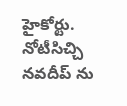హైకోర్టు. నోటీసిచ్చి నవదీప్ ను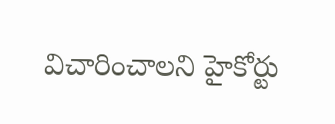విచారించాలని హైకోర్టు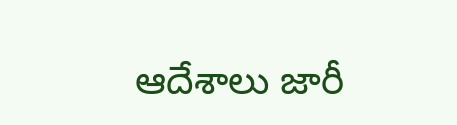ఆదేశాలు జారీ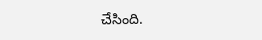చేసింది.